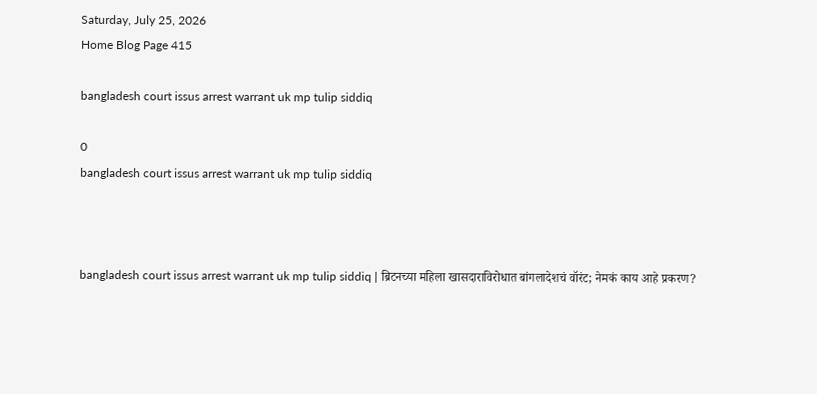Saturday, July 25, 2026
Home Blog Page 415

bangladesh court issus arrest warrant uk mp tulip siddiq

0
bangladesh court issus arrest warrant uk mp tulip siddiq



bangladesh court issus arrest warrant uk mp tulip siddiq | ब्रिटनच्या महिला खासदाराविरोधात बांगलादेशचं वॉरंट; नेमकं काय आहे प्रकरण?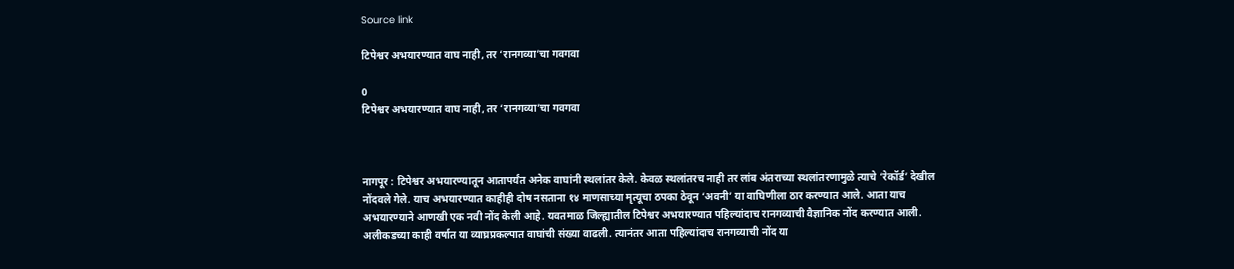Source link

टिपेश्वर अभयारण्यात वाघ नाही, तर ‘रानगव्या’चा गवगवा

0
टिपेश्वर अभयारण्यात वाघ नाही, तर ‘रानगव्या’चा गवगवा



नागपूर : टिपेश्वर अभयारण्यातून आतापर्यंत अनेक वाघांनी स्थलांतर केले. केवळ स्थलांतरच नाही तर लांब अंतराच्या स्थलांतरणामुळे त्याचे ‘रेकॉर्ड’ देखील नोंदवले गेले. याच अभयारण्यात काहीही दोष नसताना १४ माणसाच्या मृत्यूचा ठपका ठेवून ‘अवनी’ या वाघिणीला ठार करण्यात आले. आता याच अभयारण्याने आणखी एक नवी नोंद केली आहे. यवतमाळ जिल्ह्यातील टिपेश्वर अभयारण्यात पहिल्यांदाच रानगव्याची वैज्ञानिक नोंद करण्यात आली. अलीकडच्या काही वर्षात या व्याघ्रप्रकल्पात वाघांची संख्या वाढली. त्यानंतर आता पहिल्यांदाच रानगव्याची नोंद या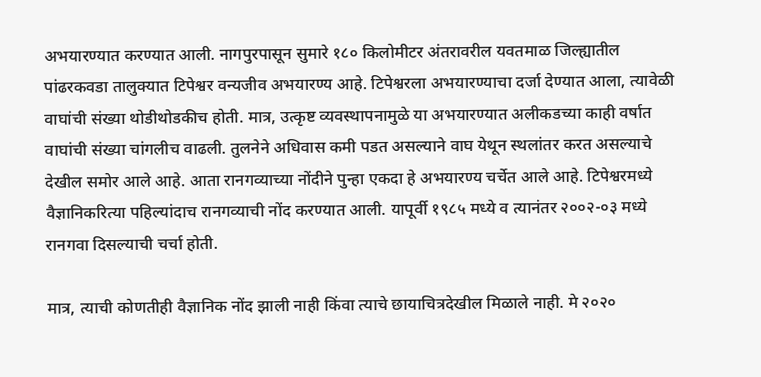अभयारण्यात करण्यात आली. नागपुरपासून सुमारे १८० किलोमीटर अंतरावरील यवतमाळ जिल्ह्यातील पांढरकवडा तालुक्यात टिपेश्वर वन्यजीव अभयारण्य आहे. टिपेश्वरला अभयारण्याचा दर्जा देण्यात आला, त्यावेळी वाघांची संख्या थोडीथोडकीच होती. मात्र, उत्कृष्ट व्यवस्थापनामुळे या अभयारण्यात अलीकडच्या काही वर्षात वाघांची संख्या चांगलीच वाढली. तुलनेने अधिवास कमी पडत असल्याने वाघ येथून स्थलांतर करत असल्याचे देखील समोर आले आहे. आता रानगव्याच्या नोंदीने पुन्हा एकदा हे अभयारण्य चर्चेत आले आहे. टिपेश्वरमध्ये वैज्ञानिकरित्या पहिल्यांदाच रानगव्याची नोंद करण्यात आली. यापूर्वी १९८५ मध्ये व त्यानंतर २००२-०३ मध्ये रानगवा दिसल्याची चर्चा होती.

मात्र, त्याची कोणतीही वैज्ञानिक नोंद झाली नाही किंवा त्याचे छायाचित्रदेखील मिळाले नाही. मे २०२०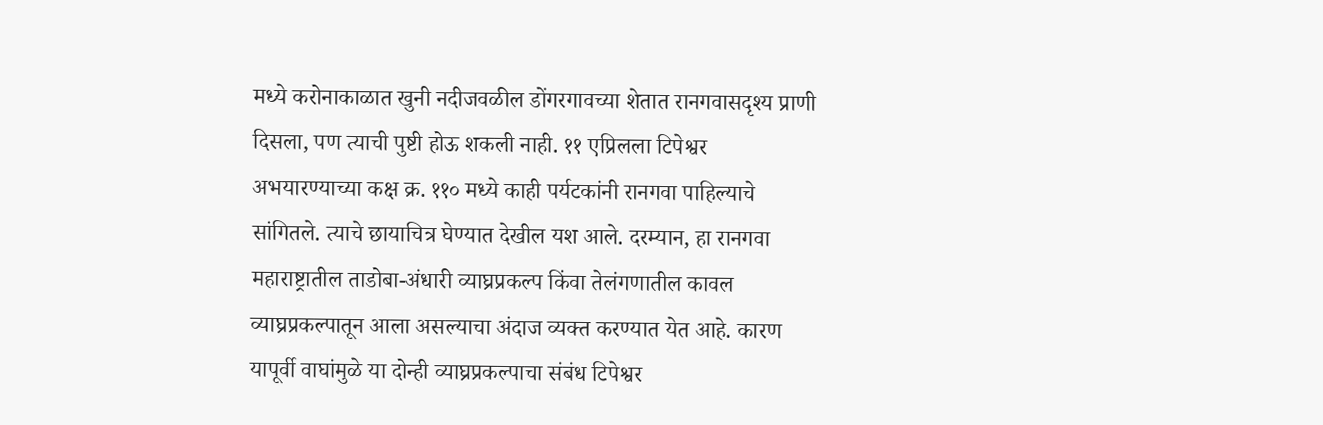मध्ये करोनाकाळात खुनी नदीजवळील डोंगरगावच्या शेतात रानगवासदृश्य प्राणी दिसला, पण त्याची पुष्टी होऊ शकली नाही. ११ एप्रिलला टिपेश्वर अभयारण्याच्या कक्ष क्र. ११० मध्ये काही पर्यटकांनी रानगवा पाहिल्याचे सांगितले. त्याचे छायाचित्र घेण्यात देखील यश आले. दरम्यान, हा रानगवा महाराष्ट्रातील ताडोबा-अंधारी व्याघ्रप्रकल्प किंवा तेलंगणातील कावल व्याघ्रप्रकल्पातून आला असल्याचा अंदाज व्यक्त करण्यात येत आहे. कारण यापूर्वी वाघांमुळे या दोन्ही व्याघ्रप्रकल्पाचा संबंध टिपेश्वर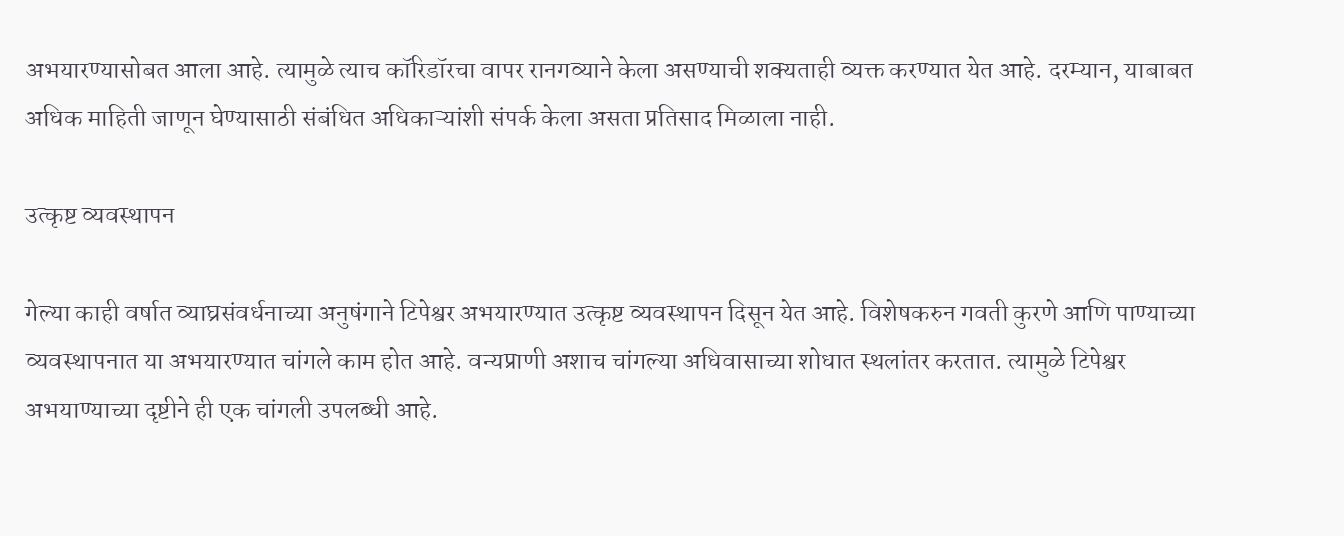अभयारण्यासोबत आला आहे. त्यामुळे त्याच कॉरिडॉरचा वापर रानगव्याने केला असण्याची शक्यताही व्यक्त करण्यात येत आहे. दरम्यान, याबाबत अधिक माहिती जाणून घेण्यासाठी संबंधित अधिकाऱ्यांशी संपर्क केला असता प्रतिसाद मिळाला नाही.

उत्कृष्ट व्यवस्थापन

गेल्या काही वर्षात व्याघ्रसंवर्धनाच्या अनुषंगाने टिपेश्वर अभयारण्यात उत्कृष्ट व्यवस्थापन दिसून येत आहे. विशेषकरुन गवती कुरणे आणि पाण्याच्या व्यवस्थापनात या अभयारण्यात चांगले काम होत आहे. वन्यप्राणी अशाच चांगल्या अधिवासाच्या शोधात स्थलांतर करतात. त्यामुळे टिपेश्वर अभयाण्याच्या दृष्टीने ही एक चांगली उपलब्धी आहे.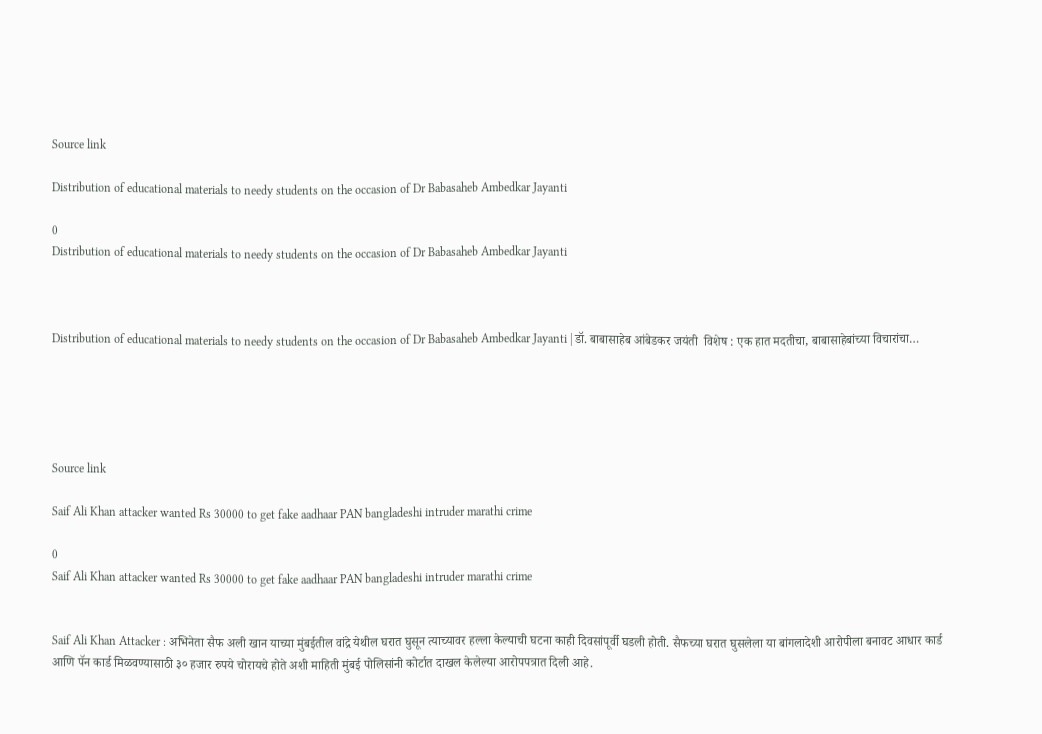Source link

Distribution of educational materials to needy students on the occasion of Dr Babasaheb Ambedkar Jayanti

0
Distribution of educational materials to needy students on the occasion of Dr Babasaheb Ambedkar Jayanti



Distribution of educational materials to needy students on the occasion of Dr Babasaheb Ambedkar Jayanti | डॉ. बाबासाहेब आंबेडकर जयंती  विशेष : एक हात मदतीचा, बाबासाहेबांच्या विचारांचा…





Source link

Saif Ali Khan attacker wanted Rs 30000 to get fake aadhaar PAN bangladeshi intruder marathi crime

0
Saif Ali Khan attacker wanted Rs 30000 to get fake aadhaar PAN bangladeshi intruder marathi crime


Saif Ali Khan Attacker : अभिनेता सैफ अली खान याच्या मुंबईतील वांद्रे येथील घरात घुसून त्याच्यावर हल्ला केल्याची घटना काही दिवसांपूर्वी घडली होती. सैफच्या घरात घुसलेला या बांगलादेशी आरोपीला बनावट आधार कार्ड आणि पॅन कार्ड मिळवण्यासाठी ३० हजार रुपये चोरायचे होते अशी माहिती मुंबई पोलिसांनी कोर्टात दाखल केलेल्या आरोपपत्रात दिली आहे.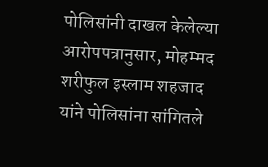पोलिसांनी दाखल केलेल्या आरोपपत्रानुसार, मोहम्मद शरीफुल इस्लाम शहजाद यांने पोलिसांना सांगितले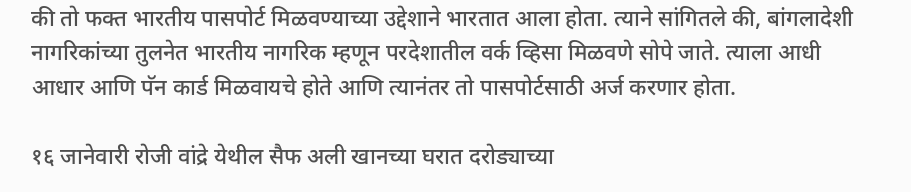की तो फक्त भारतीय पासपोर्ट मिळवण्याच्या उद्देशाने भारतात आला होता. त्याने सांगितले की, बांगलादेशी नागरिकांच्या तुलनेत भारतीय नागरिक म्हणून परदेशातील वर्क व्हिसा मिळवणे सोपे जाते. त्याला आधी आधार आणि पॅन कार्ड मिळवायचे होते आणि त्यानंतर तो पासपोर्टसाठी अर्ज करणार होता.

१६ जानेवारी रोजी वांद्रे येथील सैफ अली खानच्या घरात दरोड्याच्या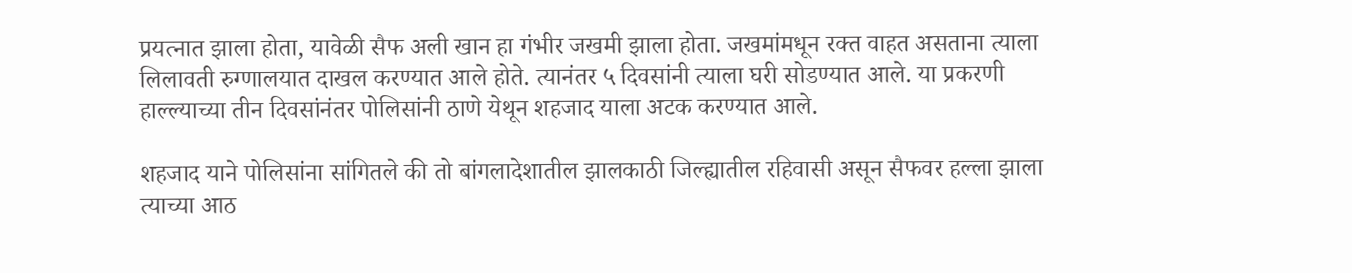प्रयत्नात झाला होता, यावेळी सैफ अली खान हा गंभीर जखमी झाला होता. जखमांमधून रक्त वाहत असताना त्याला लिलावती रुग्णालयात दाखल करण्यात आले होते. त्यानंतर ५ दिवसांनी त्याला घरी सोडण्यात आले. या प्रकरणी हाल्ल्याच्या तीन दिवसांनंतर पोलिसांनी ठाणे येथून शहजाद याला अटक करण्यात आले.

शहजाद याने पोलिसांना सांगितले की तो बांगलादेशातील झालकाठी जिल्ह्यातील रहिवासी असून सैफवर हल्ला झाला त्याच्या आठ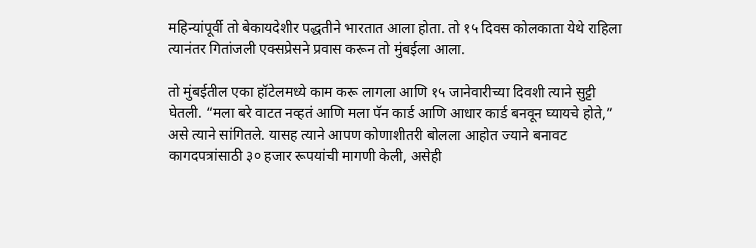महिन्यांपूर्वी तो बेकायदेशीर पद्धतीने भारतात आला होता. तो १५ दिवस कोलकाता येथे राहिला त्यानंतर गितांजली एक्सप्रेसने प्रवास करून तो मुंबईला आला.

तो मुंबईतील एका हॉटेलमध्ये काम करू लागला आणि १५ जानेवारीच्या दिवशी त्याने सुट्टी घेतली. “मला बरे वाटत नव्हतं आणि मला पॅन कार्ड आणि आधार कार्ड बनवून घ्यायचे होते,” असे त्याने सांगितले. यासह त्याने आपण कोणाशीतरी बोलला आहोत ज्याने बनावट कागदपत्रांसाठी ३० हजार रूपयांची मागणी केली, असेही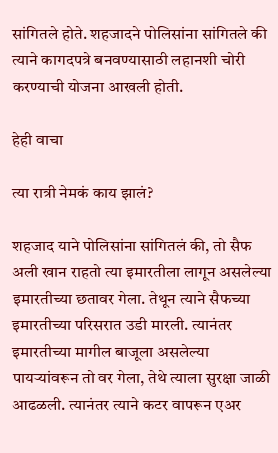सांगितले होते. शहजादने पोलिसांना सांगितले की त्याने कागदपत्रे बनवण्यासाठी लहानशी चोरी करण्याची योजना आखली होती.

हेही वाचा

त्या रात्री नेमकं काय झालं?

शहजाद याने पोलिसांना सांगितलं की, तो सैफ अली खान राहतो त्या इमारतीला लागून असलेल्या इमारतीच्या छतावर गेला. तेथून त्याने सैफच्या इमारतीच्या परिसरात उडी मारली. त्यानंतर इमारतीच्या मागील बाजूला असलेल्या पायऱ्यांवरून तो वर गेला, तेथे त्याला सुरक्षा जाळी आढळली. त्यानंतर त्याने कटर वापरून एअर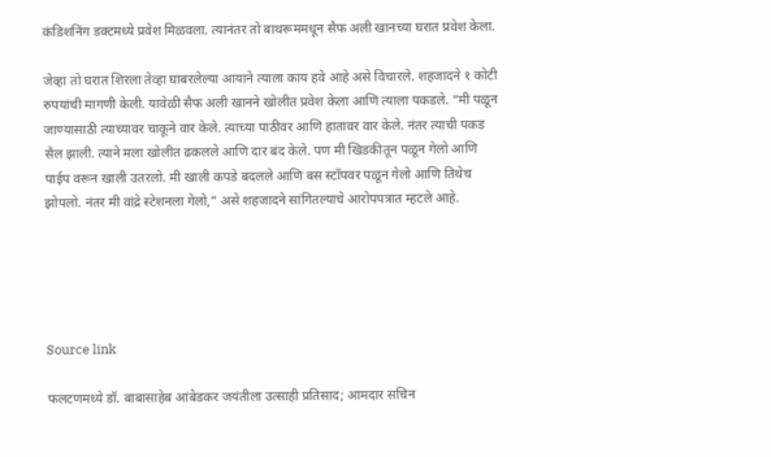कंडिशनिंग डक्टमध्ये प्रवेश मिळवला. त्यानंतर तो बाथरूममधून सैफ अली खानच्या घरात प्रवेश केला.

जेव्हा तो घरात शिरला तेव्हा घाबरलेल्या आयाने त्याला काय हवे आहे असे विचारले. शहजादने १ कोटी रुपयांची मागणी केली. यावेळी सैफ अली खानने खोलीत प्रवेश केला आणि त्याला पकडले. “मी पळून जाण्यासाठी त्याच्यावर चाकूने वार केले. त्याच्या पाठीवर आणि हातावर वार केले. नंतर त्याची पकड सैल झाली. त्याने मला खोलीत ढकलले आणि दार बंद केले. पण मी खिडकीतून पळून गेलो आणि पाईप वरून खाली उतरलो. मी खाली कपडे बदलले आणि बस स्टॉपवर पळून गेलो आणि तिथेच झोपलो. नंतर मी वांद्रे स्टेशनला गेलो,” असे शहजादने सांगितल्याचे आरोपपत्रात म्हटले आहे.





Source link

फलटणमध्ये डॉ. बाबासाहेब आंबेडकर जयंतीला उत्साही प्रतिसाद; आमदार सचिन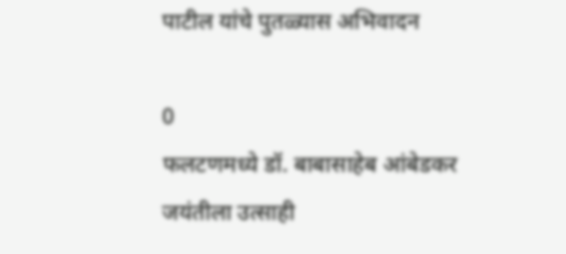पाटील यांचे पुतळ्यास अभिवादन

0
फलटणमध्ये डॉ. बाबासाहेब आंबेडकर जयंतीला उत्साही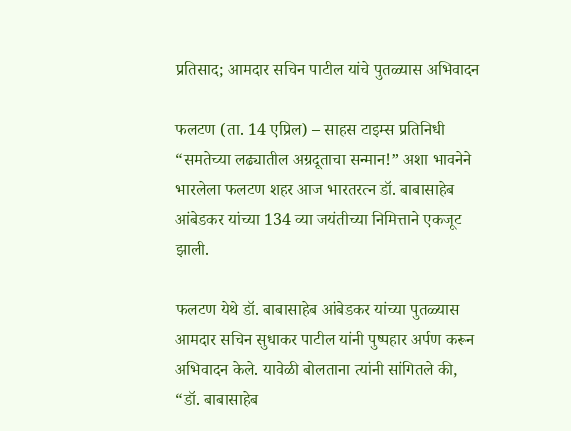प्रतिसाद; आमदार सचिन पाटील यांचे पुतळ्यास अभिवादन

फलटण (ता. 14 एप्रिल) – साहस टाइम्स प्रतिनिधी “समतेच्या लढ्यातील अग्रदूताचा सन्मान!” अशा भावनेने भारलेला फलटण शहर आज भारतरत्न डॉ. बाबासाहेब आंबेडकर यांच्या 134 व्या जयंतीच्या निमित्ताने एकजूट झाली.

फलटण येथे डॉ. बाबासाहेब आंबेडकर यांच्या पुतळ्यास आमदार सचिन सुधाकर पाटील यांनी पुष्पहार अर्पण करून अभिवादन केले. यावेळी बोलताना त्यांनी सांगितले की, “डॉ. बाबासाहेब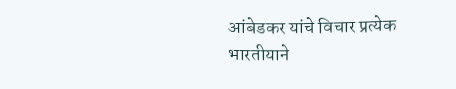आंबेडकर यांचे विचार प्रत्येक भारतीयाने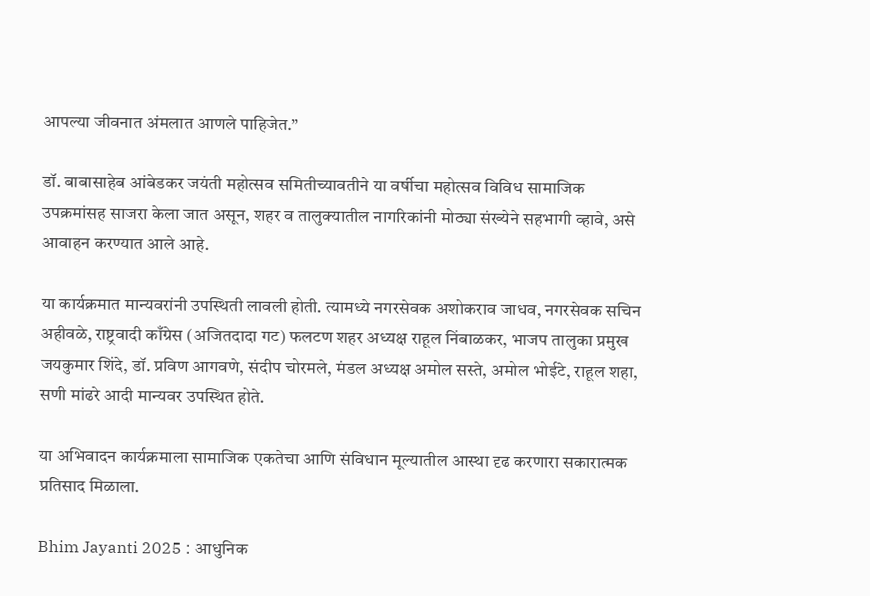आपल्या जीवनात अंमलात आणले पाहिजेत.”

डॉ. बाबासाहेब आंबेडकर जयंती महोत्सव समितीच्यावतीने या वर्षीचा महोत्सव विविध सामाजिक उपक्रमांसह साजरा केला जात असून, शहर व तालुक्यातील नागरिकांनी मोठ्या संख्येने सहभागी व्हावे, असे आवाहन करण्यात आले आहे.

या कार्यक्रमात मान्यवरांनी उपस्थिती लावली होती. त्यामध्ये नगरसेवक अशोकराव जाधव, नगरसेवक सचिन अहीवळे, राष्ट्रवादी काँग्रेस (अजितदादा गट) फलटण शहर अध्यक्ष राहूल निंबाळकर, भाजप तालुका प्रमुख जयकुमार शिंदे, डॉ. प्रविण आगवणे, संदीप चोरमले, मंडल अध्यक्ष अमोल सस्ते, अमोल भोईटे, राहूल शहा, सणी मांढरे आदी मान्यवर उपस्थित होते.

या अभिवादन कार्यक्रमाला सामाजिक एकतेचा आणि संविधान मूल्यातील आस्था दृढ करणारा सकारात्मक प्रतिसाद मिळाला.

Bhim Jayanti 2025 : आधुनिक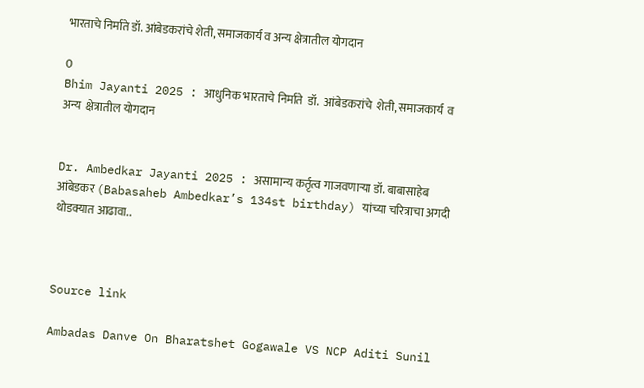भारताचे निर्माते डॉ. आंबेडकरांचे शेती, समाजकार्य व अन्य क्षेत्रातील योगदान

0
Bhim Jayanti 2025 : आधुनिक भारताचे निर्माते  डॉ.  आंबेडकरांचे  शेती, समाजकार्य  व अन्य  क्षेत्रातील योगदान


Dr. Ambedkar Jayanti 2025 : असामान्य कर्तृत्व गाजवणाऱ्या डॉ. बाबासाहेब आंबेडकर (Babasaheb Ambedkar’s 134st birthday) यांच्या चरित्राचा अगदी थोडक्यात आढावा..



Source link

Ambadas Danve On Bharatshet Gogawale VS NCP Aditi Sunil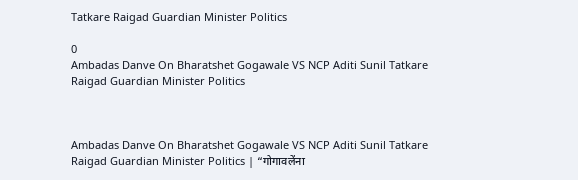Tatkare Raigad Guardian Minister Politics

0
Ambadas Danve On Bharatshet Gogawale VS NCP Aditi Sunil Tatkare Raigad Guardian Minister Politics



Ambadas Danve On Bharatshet Gogawale VS NCP Aditi Sunil Tatkare Raigad Guardian Minister Politics | “गोगावलेंना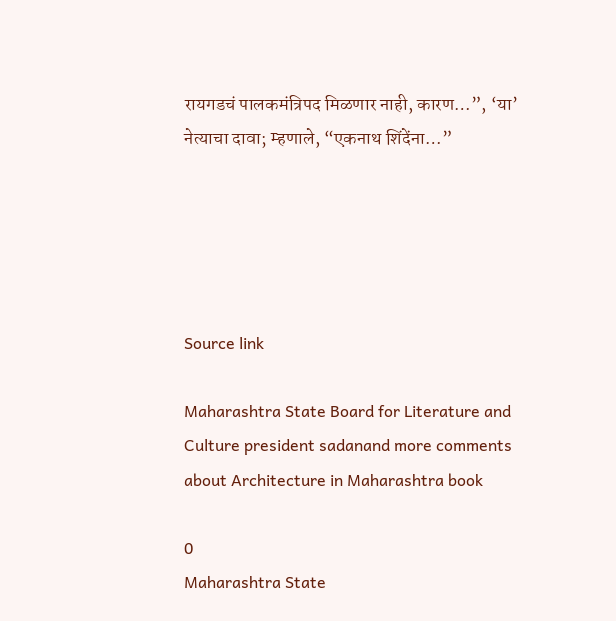रायगडचं पालकमंत्रिपद मिळणार नाही, कारण…”, ‘या’ नेत्याचा दावा; म्हणाले, “एकनाथ शिंदेंना…”





Source link

Maharashtra State Board for Literature and Culture president sadanand more comments about Architecture in Maharashtra book

0
Maharashtra State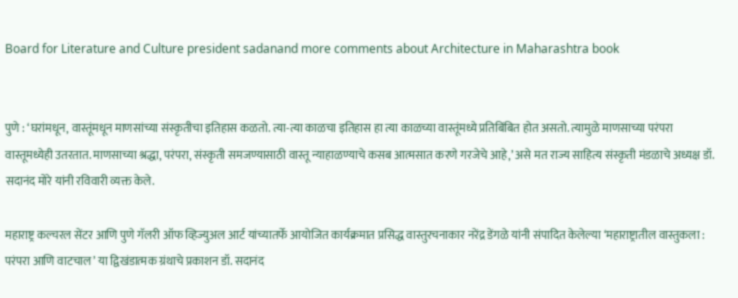Board for Literature and Culture president sadanand more comments about Architecture in Maharashtra book


पुणे : ‘घरांमधून, वास्तूंमधून माणसांच्या संस्कृतीचा इतिहास कळतो. त्या-त्या काळचा इतिहास हा त्या काळच्या वास्तूंमध्ये प्रतिबिंबित होत असतो. त्यामुळे माणसाच्या परंपरा वास्तूमध्येही उतरतात. माणसाच्या श्रद्धा, परंपरा, संस्कृती समजण्यासाठी वास्तू न्याहाळण्याचे कसब आत्मसात करणे गरजेचे आहे,’ असे मत राज्य साहित्य संस्कृती मंडळाचे अध्यक्ष डॉ. सदानंद मोरे यांनी रविवारी व्यक्त केले.

महाराष्ट्र कल्चरल सेंटर आणि पुणे गॅलरी ऑफ व्हिज्युअल आर्ट यांच्यातर्फे आयोजित कार्यक्रमात प्रसिद्ध वास्तुरचनाकार नरेंद्र डेंगळे यांनी संपादित केलेल्या ‘महाराष्ट्रातील वास्तुकला : परंपरा आणि वाटचाल’ या द्विखंडात्मक ग्रंथाचे प्रकाशन डॉ. सदानंद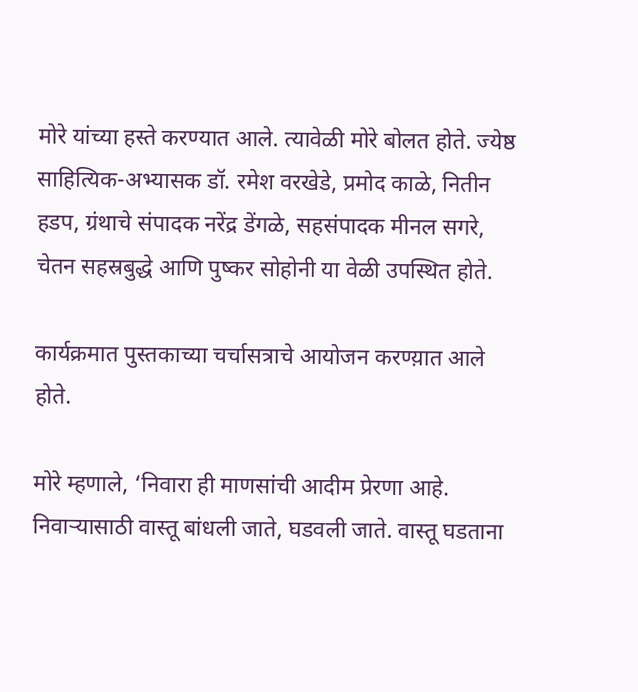मोरे यांच्या हस्ते करण्यात आले. त्यावेळी मोरे बोलत होते. ज्येष्ठ साहित्यिक-अभ्यासक डॉ. रमेश वरखेडे, प्रमोद काळे, नितीन हडप, ग्रंथाचे संपादक नरेंद्र डेंगळे, सहसंपादक मीनल सगरे, चेतन सहस्रबुद्धे आणि पुष्कर सोहोनी या वेळी उपस्थित होते.

कार्यक्रमात पुस्तकाच्या चर्चासत्राचे आयोजन करण्य़ात आले होते.

मोरे म्हणाले, ‘निवारा ही माणसांची आदीम प्रेरणा आहे. निवाऱ्यासाठी वास्तू बांधली जाते, घडवली जाते. वास्तू घडताना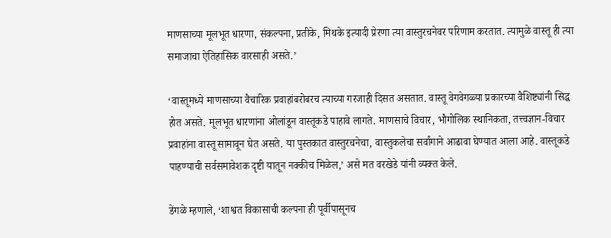माणसाच्या मूलभूत धारणा, संकल्पना, प्रतीके, मिथके इत्यादी प्रेरणा त्या वास्तुरचनेवर परिणाम करतात. त्यामुळे वास्तू ही त्या समाजाचा ऐतिहासिक वारसाही असते.’

‘वास्तूमध्ये माणसाच्या वैचारिक प्रवाहांबरोबरच त्याच्या गरजाही दिसत असतात. वास्तू वेगवेगळ्या प्रकारच्या वैशिष्ट्यांनी सिद्ध होत असते. मूलभूत धारणांना ओलांडून वास्तूकडे पाहावे लागते. माणसाचे विचार, भौगोलिक स्थानिकता, तत्त्वज्ञान-विचार प्रवाहांना वास्तू सामावून घेत असते. या पुस्तकात वास्तुरचनेचा, वास्तुकलेचा सर्वांगाने आढावा घेण्यात आला आहे. वास्तूकडे पाहण्याची सर्वसमावेशक दृष्टी यातून नक्कीच मिळेल,’ असे मत वरखेडे यांनी व्यक्त केले.

डेंगळे म्हणाले, ‘शाश्वत विकासाची कल्पना ही पूर्वीपासूनच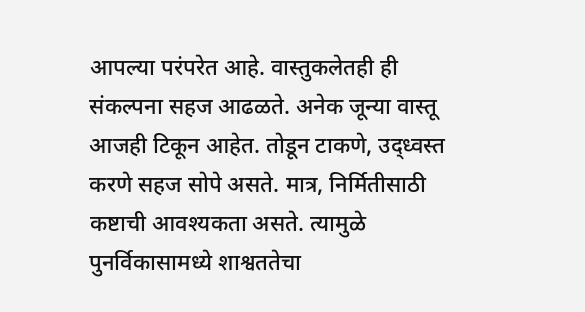आपल्या परंपरेत आहे. वास्तुकलेतही ही संकल्पना सहज आढळते. अनेक जून्या वास्तू आजही टिकून आहेत. तोडून टाकणे, उद्ध्वस्त करणे सहज सोपे असते. मात्र, निर्मितीसाठी कष्टाची आवश्यकता असते. त्यामुळे पुनर्विकासामध्ये शाश्वततेचा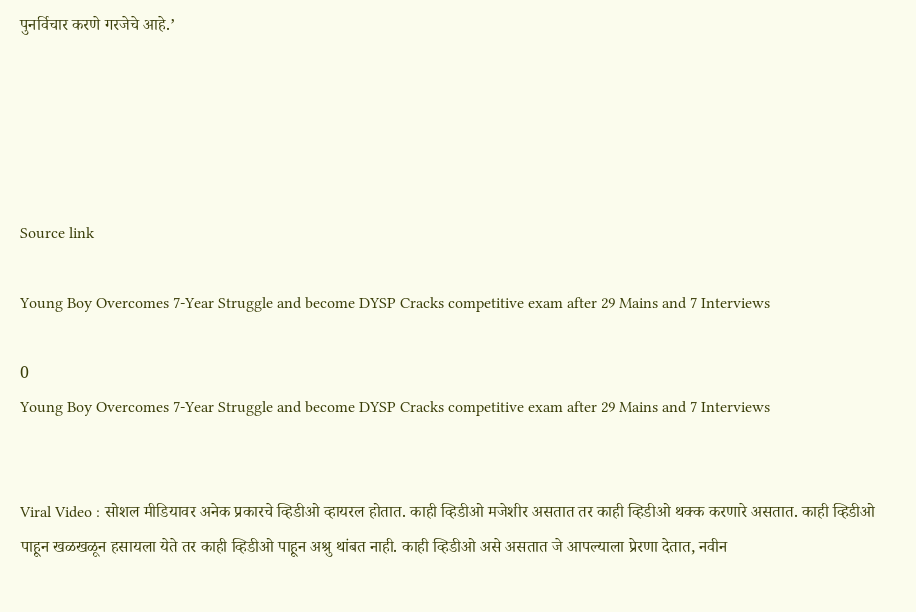पुनर्विचार करणे गरजेचे आहे.’





Source link

Young Boy Overcomes 7-Year Struggle and become DYSP Cracks competitive exam after 29 Mains and 7 Interviews

0
Young Boy Overcomes 7-Year Struggle and become DYSP Cracks competitive exam after 29 Mains and 7 Interviews


Viral Video : सोशल मीडियावर अनेक प्रकारचे व्हिडीओ व्हायरल होतात. काही व्हिडीओ मजेशीर असतात तर काही व्हिडीओ थक्क करणारे असतात. काही व्हिडीओ पाहून खळखळून हसायला येते तर काही व्हिडीओ पाहून अश्रु थांबत नाही. काही व्हिडीओ असे असतात जे आपल्याला प्रेरणा देतात, नवीन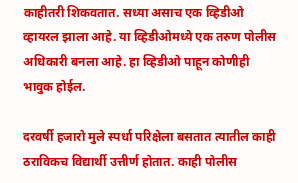काहीतरी शिकवतात. सध्या असाच एक व्हिडीओ व्हायरल झाला आहे. या व्हिडीओमध्ये एक तरुण पोलीस अधिकारी बनला आहे. हा व्हिडीओ पाहून कोणीही भावुक होईल.

दरवर्षी हजारो मुले स्पर्धा परिक्षेला बसतात त्यातील काही ठराविकच विद्यार्थी उत्तीर्ण होतात. काही पोलीस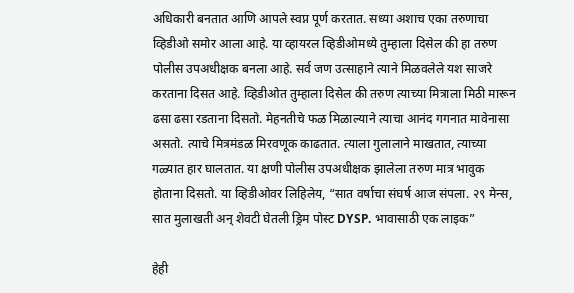अधिकारी बनतात आणि आपले स्वप्न पूर्ण करतात. सध्या अशाच एका तरुणाचा व्हिडीओ समोर आला आहे. या व्हायरल व्हिडीओमध्ये तुम्हाला दिसेल की हा तरुण पोलीस उपअधीक्षक बनला आहे. सर्व जण उत्साहाने त्याने मिळवलेले यश साजरे करताना दिसत आहे. व्हिडीओत तुम्हाला दिसेल की तरुण त्याच्या मित्राला मिठी मारून ढसा ढसा रडताना दिसतो. मेहनतीचे फळ मिळाल्याने त्याचा आनंद गगनात मावेनासा असतो. त्याचे मित्रमंडळ मिरवणूक काढतात. त्याला गुलालाने माखतात, त्याच्या गळ्यात हार घालतात. या क्षणी पोलीस उपअधीक्षक झालेला तरुण मात्र भावुक होताना दिसतो. या व्हिडीओवर लिहिलेय, “सात वर्षाचा संघर्ष आज संपला. २९ मेन्स, सात मुलाखती अन् शेवटी घेतली ड्रिम पोस्ट DYSP. भावासाठी एक लाइक”

हेही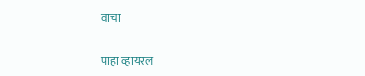वाचा

पाहा व्हायरल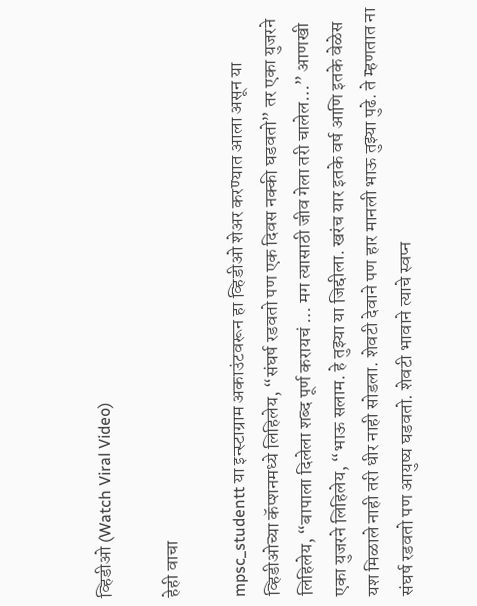व्हिडीओ (Watch Viral Video)

हेही वाचा

mpsc_studentt या इन्स्टाग्राम अकाउंटवरून हा व्हिडीओ शेअर करण्यात आला असून या व्हिडीओच्या कॅप्शनमध्ये लिहिलेय, “संघर्ष रडवतो पण एक दिवस नक्की घडवतो” तर एका युजरने लिहिलेय, “बापाला दिलेला शब्द पूर्ण करायचं … मग त्यासाठी जीव गेला तरी चालेल…” आणखी एका युजरने लिहिलेय, “भाऊ सलाम. हे तुझ्या या जिद्दीला. खरंच यार इतके वर्ष आणि इतके वेळेस यश मिळाले नाही तरी धीर नाही सोडला. शेवटी देवाने पण हार मानली भाऊ तुझ्या पुढे. ते म्हणतात ना संघर्ष रडवतो पण आयुष्य घडवतो. शेवटी भावाने त्याचे स्वप्न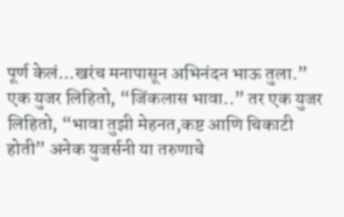पूर्ण केलं…खरंच मनापासून अभिनंदन भाऊ तुला.” एक युजर लिहितो, “जिंकलास भावा..” तर एक युजर लिहितो, “भावा तुझी मेहनत,कष्ट आणि चिकाटी होती” अनेक युजर्सनी या तरुणाचे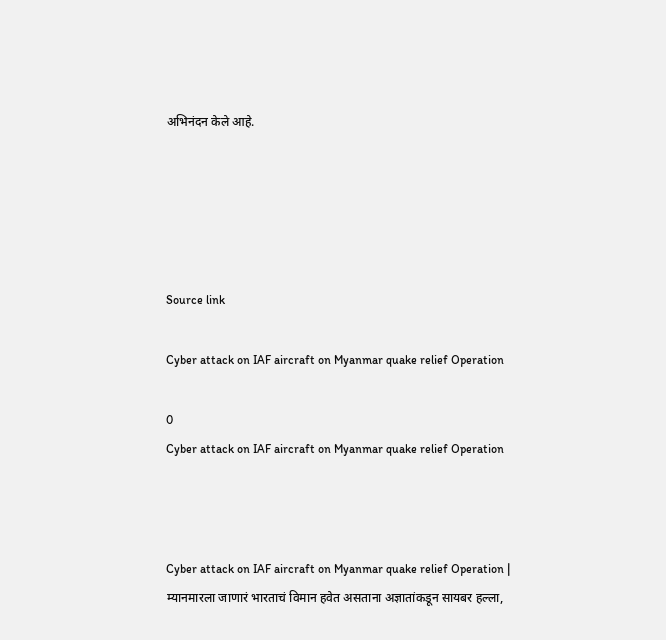अभिनंदन केले आहे.





Source link

Cyber attack on IAF aircraft on Myanmar quake relief Operation

0
Cyber attack on IAF aircraft on Myanmar quake relief Operation



Cyber attack on IAF aircraft on Myanmar quake relief Operation | म्यानमारला जाणारं भारताचं विमान हवेत असताना अज्ञातांकडून सायबर हल्ला,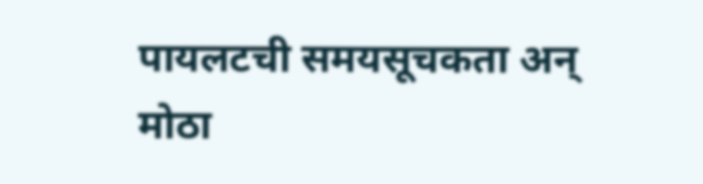पायलटची समयसूचकता अन् मोठा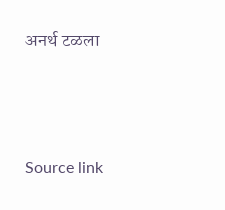अनर्थ टळला





Source link